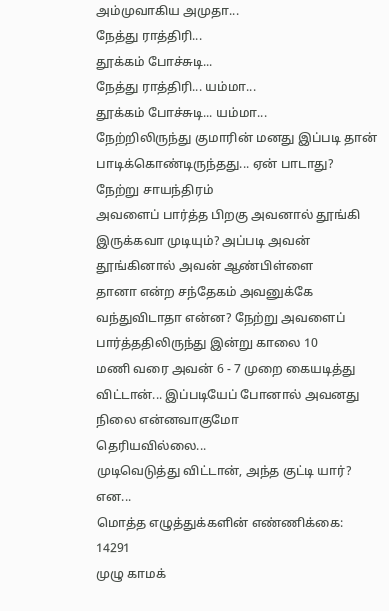அம்முவாகிய அமுதா...
நேத்து ராத்திரி...
தூக்கம் போச்சுடி...
நேத்து ராத்திரி... யம்மா...
தூக்கம் போச்சுடி... யம்மா...
நேற்றிலிருந்து குமாரின் மனது இப்படி தான் பாடிக்கொண்டிருந்தது... ஏன் பாடாது? நேற்று சாயந்திரம்
அவளைப் பார்த்த பிறகு அவனால் தூங்கி இருக்கவா முடியும்? அப்படி அவன் தூங்கினால் அவன் ஆண்பிள்ளை
தானா என்ற சந்தேகம் அவனுக்கே வந்துவிடாதா என்ன? நேற்று அவளைப் பார்த்ததிலிருந்து இன்று காலை 10
மணி வரை அவன் 6 - 7 முறை கையடித்து விட்டான்... இப்படியேப் போனால் அவனது நிலை என்னவாகுமோ
தெரியவில்லை...
முடிவெடுத்து விட்டான், அந்த குட்டி யார்? என...
மொத்த எழுத்துக்களின் எண்ணிக்கை: 14291
முழு காமக்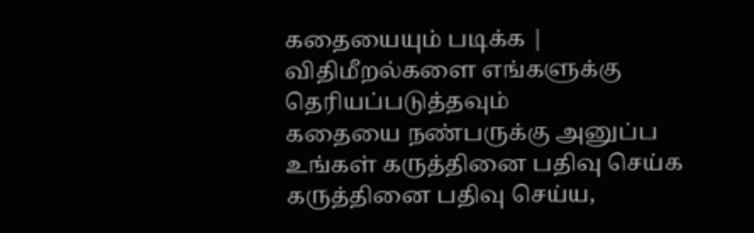கதையையும் படிக்க |
விதிமீறல்களை எங்களுக்கு தெரியப்படுத்தவும்
கதையை நண்பருக்கு அனுப்ப
உங்கள் கருத்தினை பதிவு செய்க
கருத்தினை பதிவு செய்ய,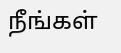நீங்கள்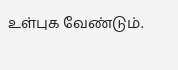உள்புக வேண்டும்.